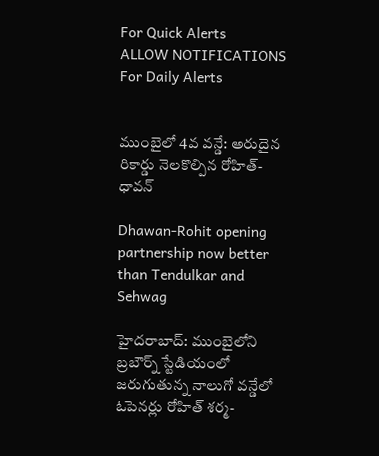For Quick Alerts
ALLOW NOTIFICATIONS
For Daily Alerts


ముంబైలో 4వ వన్డే: అరుదైన రికార్డు నెలకొల్పిన రోహిత్-ధావన్

Dhawan-Rohit opening partnership now better than Tendulkar and Sehwag

హైదరాబాద్: ముంబైలోని బ్రబౌర్న్ స్టేడియంలో జరుగుతున్న నాలుగో వన్డేలో ఓపెనర్లు రోహిత్ శర్మ-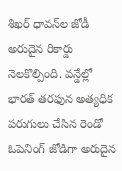శిఖర్ ధావన్‌ల జోడీ అరుదైన రికార్డు నెలకొల్పింది. వన్డేల్లో భారత్ తరఫున అత్యధిక పరుగులు చేసిన రెండో ఓపెనింగ్ జోడిగా అరుదైన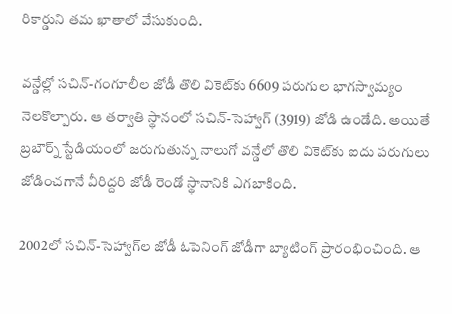రికార్డుని తమ ఖాతాలో వేసుకుంది.

వన్డేల్లో సచిన్-గంగూలీల జోడీ తొలి వికెట్‌కు 6609 పరుగుల భాగస్వామ్యం నెలకొల్పారు. ఆ తర్వాతి స్థానంలో సచిన్-సెహ్వాగ్ (3919) జోడి ఉండేది. అయితే బ్రబౌర్న్ స్టేడియంలో జరుగుతున్న నాలుగో వన్డేలో తొలి వికెట్‌కు ఐదు పరుగులు జోడించగానే వీరిద్దరి జోడీ రెండో స్థానానికి ఎగబాకింది.

2002లో సచిన్-సెహ్వాగ్‌ల జోడీ ఓపెనింగ్ జోడీగా బ్యాటింగ్ ప్రారంభించింది. ఆ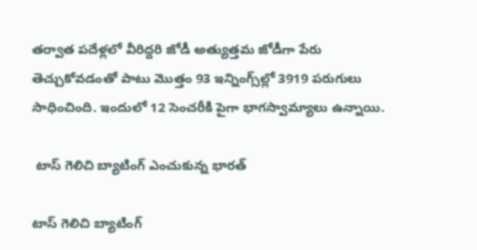తర్వాత పదేళ్లలో వీరిద్దరి జోడీ అత్యుత్తమ జోడీగా పేరు తెచ్చుకోవడంతో పాటు మొత్తం 93 ఇన్నింగ్స్‌ల్లో 3919 పరుగులు సాధించింది. ఇందులో 12 సెంచరీకి పైగా భాగస్వామ్యాలు ఉన్నాయి.

 టాస్ గెలిచి బ్యాటింగ్ ఎంచుకున్న భారత్

టాస్ గెలిచి బ్యాటింగ్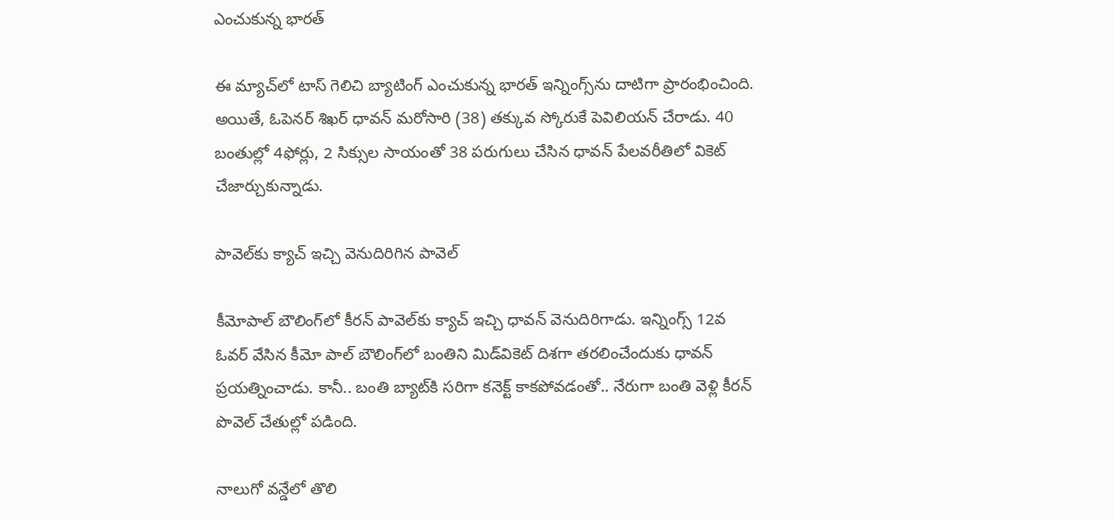ఎంచుకున్న భారత్

ఈ మ్యాచ్‌లో టాస్ గెలిచి బ్యాటింగ్ ఎంచుకున్న భారత్ ఇన్నింగ్స్‌ను దాటిగా ప్రారంభించింది. అయితే, ఓపెనర్ శిఖర్ ధావన్ మరోసారి (38) తక్కువ స్కోరుకే పెవిలియన్ చేరాడు. 40 బంతుల్లో 4ఫోర్లు, 2 సిక్సుల సాయంతో 38 పరుగులు చేసిన ధావన్ పేలవరీతిలో వికెట్ చేజార్చుకున్నాడు.

పావెల్‌కు క్యాచ్ ఇచ్చి వెనుదిరిగిన పావెల్

కీమోపాల్ బౌలింగ్‌లో కీరన్ పావెల్‌కు క్యాచ్ ఇచ్చి ధావన్ వెనుదిరిగాడు. ఇన్నింగ్స్‌ 12వ ఓవర్ వేసిన కీమో పాల్ బౌలింగ్‌లో బంతిని మిడ్‌వికెట్ దిశగా తరలించేందుకు ధావన్ ప్రయత్నించాడు. కానీ.. బంతి బ్యాట్‌కి సరిగా కనెక్ట్ కాకపోవడంతో.. నేరుగా బంతి వెళ్లి కీరన్ పొవెల్ చేతుల్లో పడింది.

నాలుగో వన్డేలో తొలి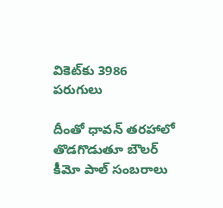వికెట్‌కు 3986 పరుగులు

దీంతో ధావన్ తరహాలో తొడగొడుతూ బౌలర్ కీమో పాల్ సంబరాలు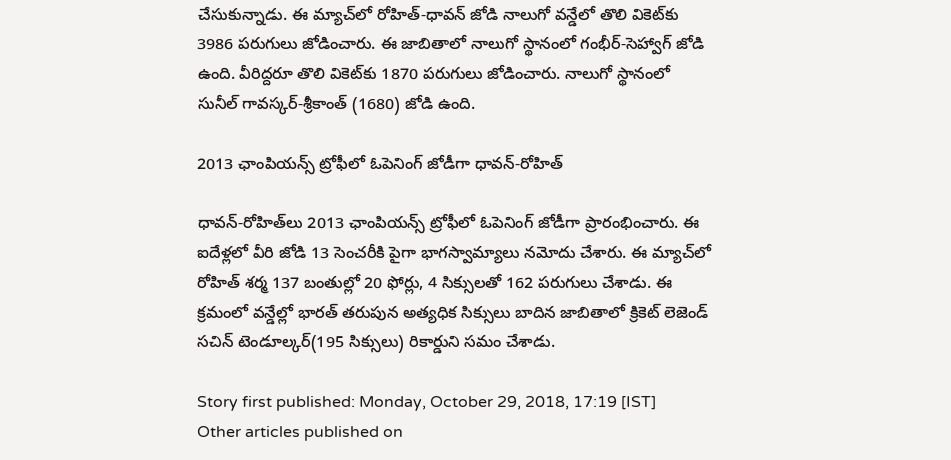చేసుకున్నాడు. ఈ మ్యాచ్‌లో రోహిత్-ధావన్ జోడి నాలుగో వన్డేలో తొలి వికెట్‌కు 3986 పరుగులు జోడించారు. ఈ జాబితాలో నాలుగో స్థానంలో గంభీర్-సెహ్వాగ్ జోడి ఉంది. వీరిద్దరూ తొలి వికెట్‌కు 1870 పరుగులు జోడించారు. నాలుగో స్థానంలో సునీల్ గావస్కర్-శ్రీకాంత్ (1680) జోడి ఉంది.

2013 ఛాంపియన్స్ ట్రోఫీలో ఓపెనింగ్ జోడీగా ధావన్-రోహిత్‌

ధావన్-రోహిత్‌లు 2013 ఛాంపియన్స్ ట్రోఫీలో ఓపెనింగ్ జోడీగా ప్రారంభించారు. ఈ ఐదేళ్లలో వీరి జోడి 13 సెంచరీకి పైగా భాగస్వామ్యాలు నమోదు చేశారు. ఈ మ్యాచ్‌లో రోహిత్ శర్మ 137 బంతుల్లో 20 ఫోర్లు, 4 సిక్సులతో 162 పరుగులు చేశాడు. ఈ క్రమంలో వన్డేల్లో భారత్ తరుపున అత్యధిక సిక్సులు బాదిన జాబితాలో క్రికెట్ లెజెండ్ సచిన్ టెండూల్కర్(195 సిక్సులు) రికార్డుని సమం చేశాడు.

Story first published: Monday, October 29, 2018, 17:19 [IST]
Other articles published on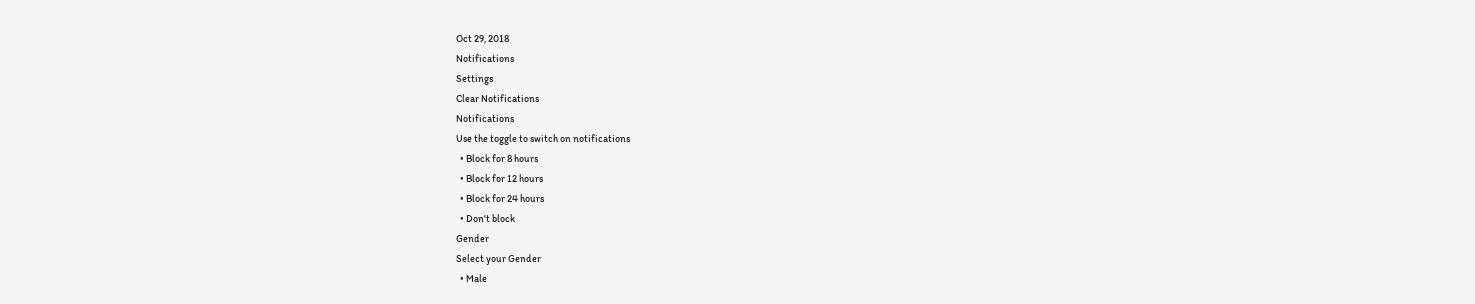Oct 29, 2018
Notifications
Settings
Clear Notifications
Notifications
Use the toggle to switch on notifications
  • Block for 8 hours
  • Block for 12 hours
  • Block for 24 hours
  • Don't block
Gender
Select your Gender
  • Male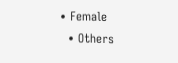• Female
  • Others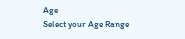Age
Select your Age Range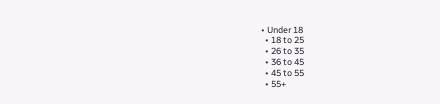• Under 18
  • 18 to 25
  • 26 to 35
  • 36 to 45
  • 45 to 55
  • 55+